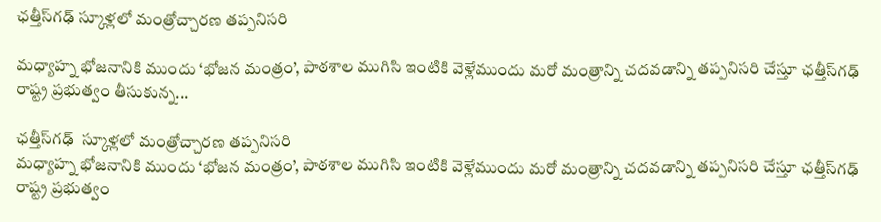ఛత్తీస్‌గఢ్‌ స్కూళ్లలో మంత్రోచ్చారణ తప్పనిసరి

మధ్యాహ్న భోజనానికి ముందు ‘భోజన మంత్రం’, పాఠశాల ముగిసి ఇంటికి వెళ్లేముందు మరో మంత్రాన్ని చదవడాన్ని తప్పనిసరి చేస్తూ ఛత్తీస్‌గఢ్‌ రాష్ట్ర ప్రభుత్వం తీసుకున్న...

ఛత్తీస్‌గఢ్‌  స్కూళ్లలో మంత్రోచ్చారణ తప్పనిసరి
మధ్యాహ్న భోజనానికి ముందు ‘భోజన మంత్రం’, పాఠశాల ముగిసి ఇంటికి వెళ్లేముందు మరో మంత్రాన్ని చదవడాన్ని తప్పనిసరి చేస్తూ ఛత్తీస్‌గఢ్‌ రాష్ట్ర ప్రభుత్వం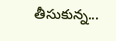తీసుకున్న...